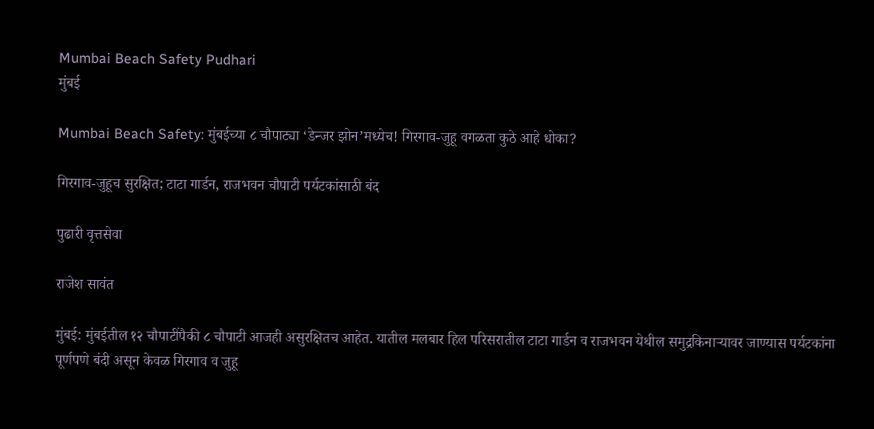Mumbai Beach Safety Pudhari
मुंबई

Mumbai Beach Safety: मुंबईच्या ८ चौपाट्या ‘डेन्जर झोन’मध्येच! गिरगाव-जुहू वगळता कुठे आहे धोका?

गिरगाव-जुहूच सुरक्षित; टाटा गार्डन, राजभवन चौपाटी पर्यटकांसाठी बंद

पुढारी वृत्तसेवा

राजेश सावंत

मुंबई: मुंबईतील १२ चौपाटींपैकी ८ चौपाटी आजही असुरक्षितच आहेत. यातील मलबार हिल परिसरातील टाटा गार्डन व राजभवन येथील समुद्रकिनाऱ्यावर जाण्यास पर्यटकांना पूर्णपणे बंदी असून केवळ गिरगाव व जुहू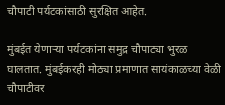चौपाटी पर्यटकांसाठी सुरक्षित आहेत.

मुंबईत येणाऱ्या पर्यटकांना समुद्र चौपाट्या भुरळ घालतात. मुंबईकरही मोठ्या प्रमाणात सायंकाळच्या वेळी चौपाटीवर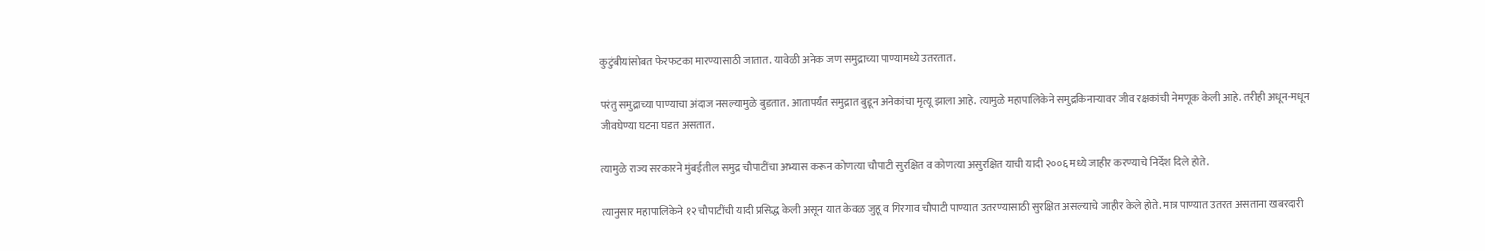कुटुंबीयांसोबत फेरफटका मारण्यासाठी जातात. यावेळी अनेक जण समुद्राच्या पाण्यामध्ये उतरतात.

परंतु समुद्राच्या पाण्याचा अंदाज नसल्यामुळे बुडतात. आतापर्यंत समुद्रात बुडून अनेकांचा मृत्यू झाला आहे. त्यामुळे महापालिकेने समुद्रकिनाऱ्यावर जीव रक्षकांची नेमणूक केली आहे. तरीही अधून-मधून जीवघेण्या घटना घडत असतात.

त्यामुळे राज्य सरकारने मुंबईतील समुद्र चौपाटींचा अभ्यास करून कोणत्या चौपाटी सुरक्षित व कोणत्या असुरक्षित याची यादी २००६ मध्ये जाहीर करण्याचे निर्देश दिले होते.

त्यानुसार महापालिकेने १२ चौपाटींची यादी प्रसिद्ध केली असून यात केवळ जुहू व गिरगाव चौपाटी पाण्यात उतरण्यासाठी सुरक्षित असल्याचे जाहीर केले होते. मात्र पाण्यात उतरत असताना खबरदारी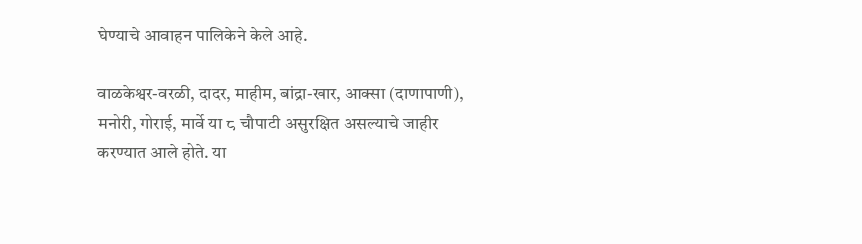घेण्याचे आवाहन पालिकेने केले आहे.

वाळकेश्वर-वरळी, दादर, माहीम, बांद्रा-खार, आक्सा (दाणापाणी), मनोरी, गोराई, मार्वे या ८ चौपाटी असुरक्षित असल्याचे जाहीर करण्यात आले होते. या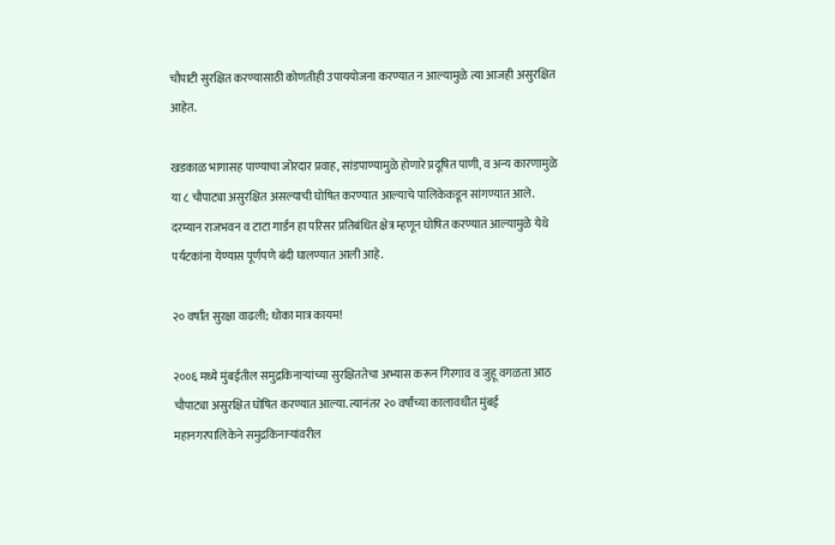चौपाटी सुरक्षित करण्यासाठी कोणतीही उपाययोजना करण्यात न आल्यामुळे त्या आजही असुरक्षित आहेत.

खडकाळ भागासह पाण्याचा जोरदार प्रवाह, सांडपाण्यामुळे होणारे प्रदूषित पाणी, व अन्य कारणामुळे या ८ चौपाट्या असुरक्षित असल्याची घोषित करण्यात आल्याचे पालिकेकडून सांगण्यात आले. दरम्यान राजभवन व टाटा गार्डन हा परिसर प्रतिबंधित क्षेत्र म्हणून घोषित करण्यात आल्यामुळे येथे पर्यटकांना येण्यास पूर्णपणे बंदी घालण्यात आली आहे.

२० वर्षांत सुरक्षा वाढली; धोका मात्र कायम!

२००६ मध्ये मुंबईतील समुद्रकिनाऱ्यांच्या सुरक्षिततेचा अभ्यास करून गिरगाव व जुहू वगळता आठ चौपाट्या असुरक्षित घोषित करण्यात आल्या. त्यानंतर २० वर्षांच्या कालावधीत मुंबई महानगरपालिकेने समुद्रकिनाऱ्यांवरील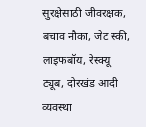सुरक्षेसाठी जीवरक्षक, बचाव नौका, जेट स्की, लाइफबॉय, रेस्क्यू ट्यूब, दोरखंड आदी व्यवस्था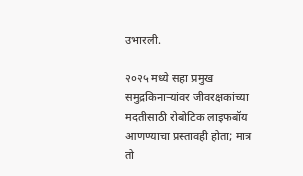उभारली.

२०२५ मध्ये सहा प्रमुख समुद्रकिनाऱ्यांवर जीवरक्षकांच्या मदतीसाठी रोबोटिक लाइफबॉय आणण्याचा प्रस्तावही होता; मात्र तो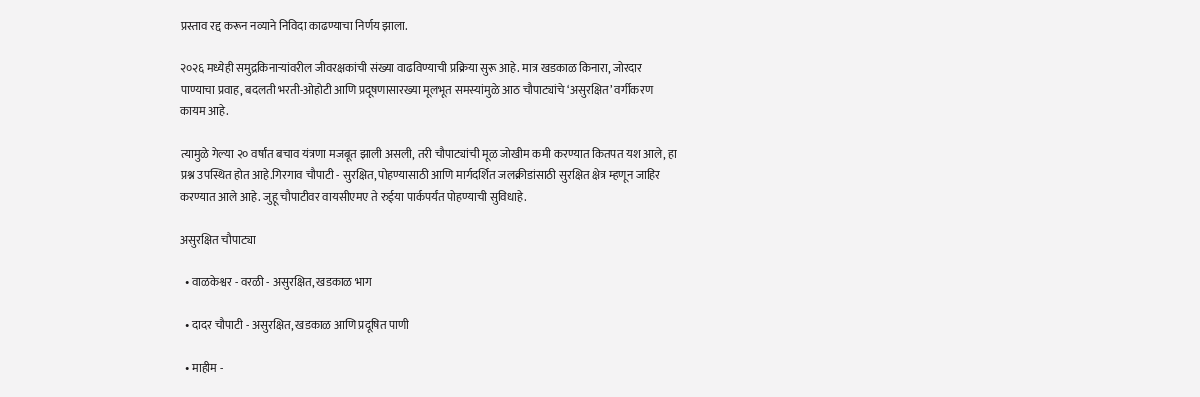प्रस्ताव रद्द करून नव्याने निविदा काढण्याचा निर्णय झाला.

२०२६ मध्येही समुद्रकिनाऱ्यांवरील जीवरक्षकांची संख्या वाढविण्याची प्रक्रिया सुरू आहे. मात्र खडकाळ किनारा, जोरदार पाण्याचा प्रवाह, बदलती भरती-ओहोटी आणि प्रदूषणासारख्या मूलभूत समस्यांमुळे आठ चौपाट्यांचे ‘असुरक्षित’ वर्गीकरण कायम आहे.

त्यामुळे गेल्या २० वर्षांत बचाव यंत्रणा मजबूत झाली असली, तरी चौपाट्यांची मूळ जोखीम कमी करण्यात कितपत यश आले, हा प्रश्न उपस्थित होत आहे.गिरगाव चौपाटी - सुरक्षित, पोहण्यासाठी आणि मार्गदर्शित जलक्रीडांसाठी सुरक्षित क्षेत्र म्हणून जाहिर करण्यात आले आहे. जुहू चौपाटीवर वायसीएमए ते रुईया पार्कपर्यंत पोहण्याची सुविधाहे.

असुरक्षित चौपाट्या

  • वाळकेश्वर - वरळी - असुरक्षित, खडकाळ भाग

  • दादर चौपाटी - असुरक्षित, खडकाळ आणि प्रदूषित पाणी

  • माहीम -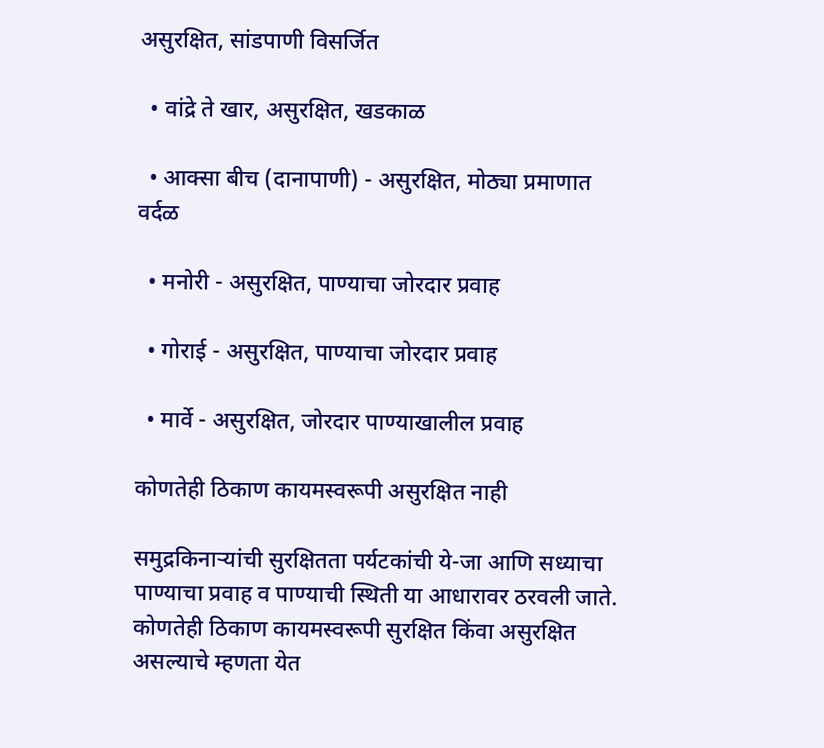असुरक्षित, सांडपाणी विसर्जित

  • वांद्रे ते खार, असुरक्षित, खडकाळ

  • आक्सा बीच (दानापाणी) - असुरक्षित, मोठ्या प्रमाणात वर्दळ

  • मनोरी - असुरक्षित, पाण्याचा जोरदार प्रवाह

  • गोराई - असुरक्षित, पाण्याचा जोरदार प्रवाह

  • मार्वे - असुरक्षित, जोरदार पाण्याखालील प्रवाह

कोणतेही ठिकाण कायमस्वरूपी असुरक्षित नाही

समुद्रकिनाऱ्यांची सुरक्षितता पर्यटकांची ये-जा आणि सध्याचा पाण्याचा प्रवाह व पाण्याची स्थिती या आधारावर ठरवली जाते. कोणतेही ठिकाण कायमस्वरूपी सुरक्षित किंवा असुरक्षित असल्याचे म्हणता येत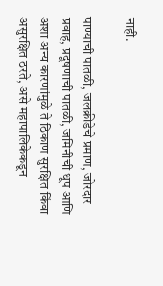नाही.

पाण्याची पातळी, जलक्रीडेचे प्रमाण, जोरदार प्रवाह, प्रदूषणाची पातळी, जमिनीची धूप आणि अशा अन्य कारणांमुळे ते ठिकाण सुरक्षित किंवा असुरक्षित ठरते, असे महापालिकेकडून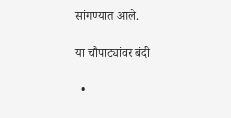सांगण्यात आले.

या चौपाट्यांवर बंदी

  •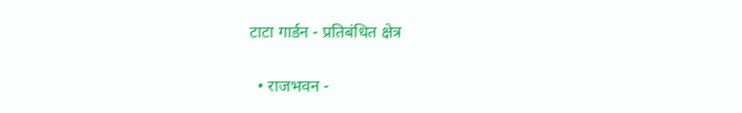टाटा गार्डन - प्रतिबंधित क्षेत्र

  • राजभवन -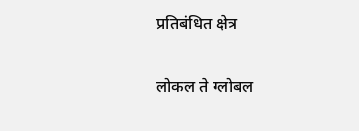प्रतिबंधित क्षेत्र

लोकल ते ग्लोबल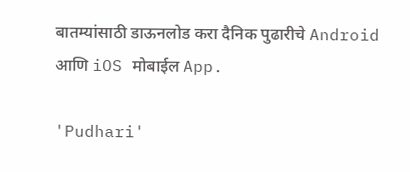बातम्यांसाठी डाऊनलोड करा दैनिक पुढारीचे Android आणि iOS मोबाईल App.

'Pudhari'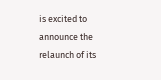is excited to announce the relaunch of its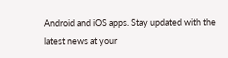Android and iOS apps. Stay updated with the latest news at your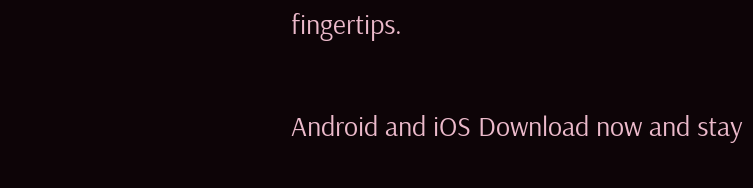fingertips.

Android and iOS Download now and stay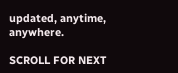updated, anytime, anywhere.

SCROLL FOR NEXT